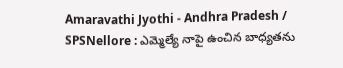Amaravathi Jyothi - Andhra Pradesh / SPSNellore : ఎమ్మెల్యే నాపై ఉంచిన బాధ్యతను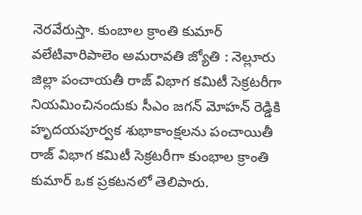నెరవేరుస్తా. కుంబాల క్రాంతి కుమార్ వలేటివారిపాలెం అమరావతి జ్యోతి : నెల్లూరు జిల్లా పంచాయతీ రాజ్ విభాగ కమిటీ సెక్రటరీగా నియమించినందుకు సీఎం జగన్ మోహన్ రెడ్డికి హృదయపూర్వక శుభాకాంక్షలను పంచాయితీ రాజ్ విభాగ కమిటీ సెక్రటరీగా కుంభాల క్రాంతి కుమార్ ఒక ప్రకటనలో తెలిపారు.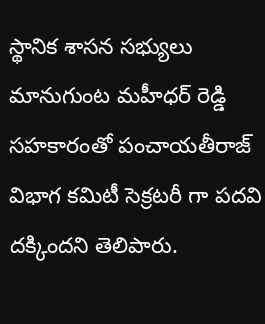స్థానిక శాసన సభ్యులు మానుగుంట మహీధర్ రెడ్డి సహకారంతో పంచాయతీరాజ్ విభాగ కమిటీ సెక్రటరీ గా పదవి దక్కిందని తెలిపారు.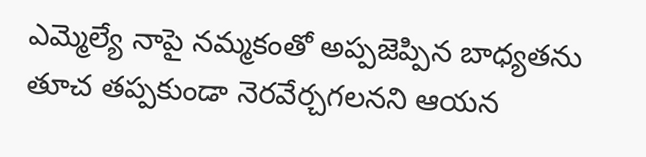ఎమ్మెల్యే నాపై నమ్మకంతో అప్పజెప్పిన బాధ్యతను తూచ తప్పకుండా నెరవేర్చగలనని ఆయన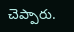చెప్పారు.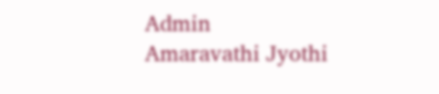Admin
Amaravathi Jyothi